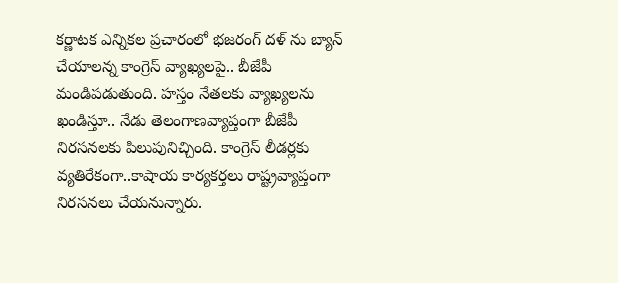కర్ణాటక ఎన్నికల ప్రచారంలో భజరంగ్ దళ్ ను బ్యాన్ చేయాలన్న కాంగ్రెస్ వ్యాఖ్యలపై.. బీజేపీ మండిపడుతుంది. హస్తం నేతలకు వ్యాఖ్యలను ఖండిస్తూ.. నేడు తెలంగాణవ్యాప్తంగా బీజేపీ నిరసనలకు పిలుపునిచ్చింది. కాంగ్రెస్ లీడర్లకు వ్యతిరేకంగా..కాషాయ కార్యకర్తలు రాష్ట్రవ్యాప్తంగా నిరసనలు చేయనున్నారు.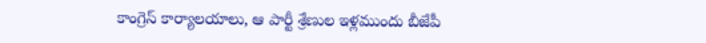కాంగ్రెస్ కార్యాలయాలు, ఆ పార్టీ శ్రేణుల ఇళ్లముందు బీజేపీ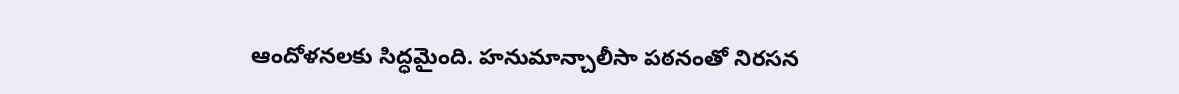ఆందోళనలకు సిద్ధమైంది. హనుమాన్చాలీసా పఠనంతో నిరసన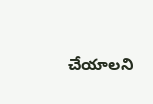చేయాలని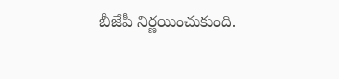బీజేపీ నిర్ణయించుకుంది.